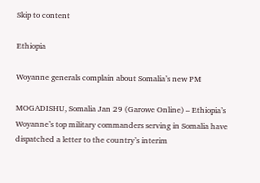Skip to content

Ethiopia

Woyanne generals complain about Somalia’s new PM

MOGADISHU, Somalia Jan 29 (Garowe Online) – Ethiopia’s Woyanne’s top military commanders serving in Somalia have dispatched a letter to the country’s interim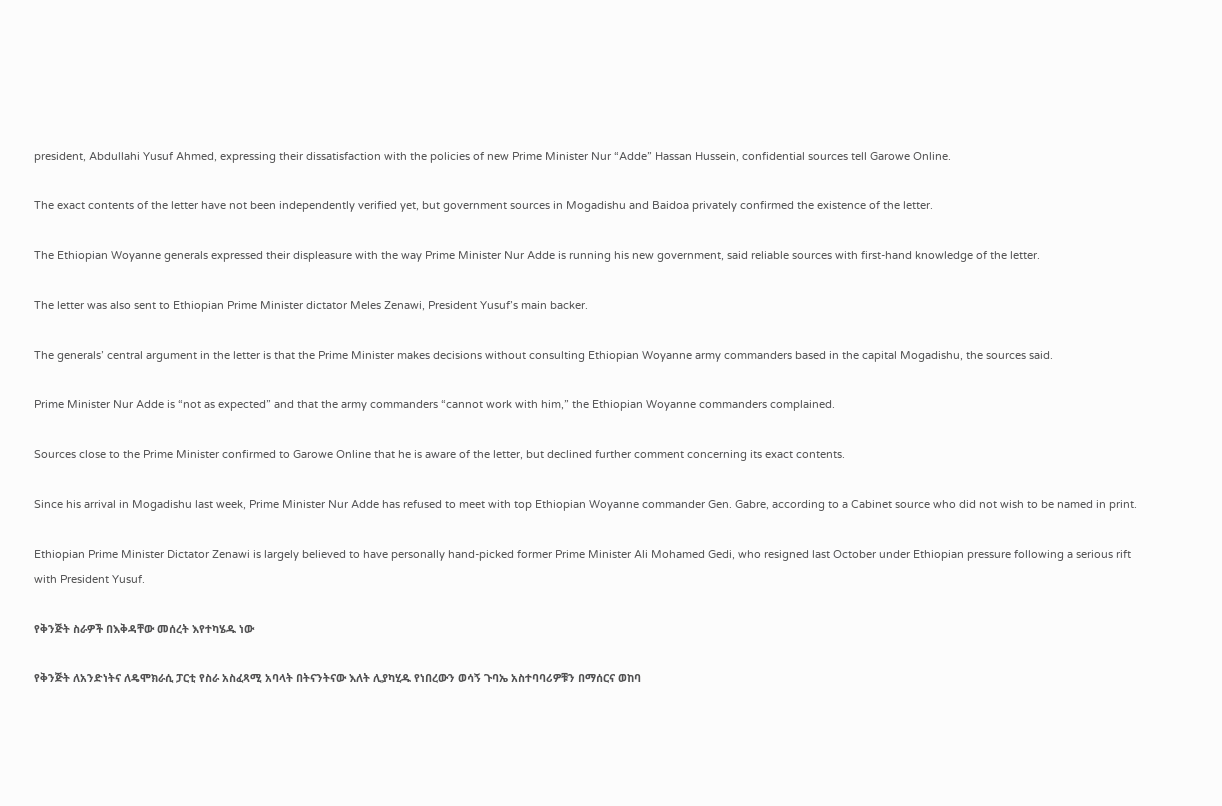president, Abdullahi Yusuf Ahmed, expressing their dissatisfaction with the policies of new Prime Minister Nur “Adde” Hassan Hussein, confidential sources tell Garowe Online.

The exact contents of the letter have not been independently verified yet, but government sources in Mogadishu and Baidoa privately confirmed the existence of the letter.

The Ethiopian Woyanne generals expressed their displeasure with the way Prime Minister Nur Adde is running his new government, said reliable sources with first-hand knowledge of the letter.

The letter was also sent to Ethiopian Prime Minister dictator Meles Zenawi, President Yusuf’s main backer.

The generals’ central argument in the letter is that the Prime Minister makes decisions without consulting Ethiopian Woyanne army commanders based in the capital Mogadishu, the sources said.

Prime Minister Nur Adde is “not as expected” and that the army commanders “cannot work with him,” the Ethiopian Woyanne commanders complained.

Sources close to the Prime Minister confirmed to Garowe Online that he is aware of the letter, but declined further comment concerning its exact contents.

Since his arrival in Mogadishu last week, Prime Minister Nur Adde has refused to meet with top Ethiopian Woyanne commander Gen. Gabre, according to a Cabinet source who did not wish to be named in print.

Ethiopian Prime Minister Dictator Zenawi is largely believed to have personally hand-picked former Prime Minister Ali Mohamed Gedi, who resigned last October under Ethiopian pressure following a serious rift with President Yusuf.

የቅንጅት ስራዎች በእቅዳቸው መሰረት እየተካሄዱ ነው

የቅንጅት ለአንድነትና ለዴሞክራሲ ፓርቲ የስራ አስፈጻሚ አባላት በትናንትናው እለት ሊያካሂዱ የነበረውን ወሳኝ ጉባኤ አስተባባሪዎቹን በማሰርና ወከባ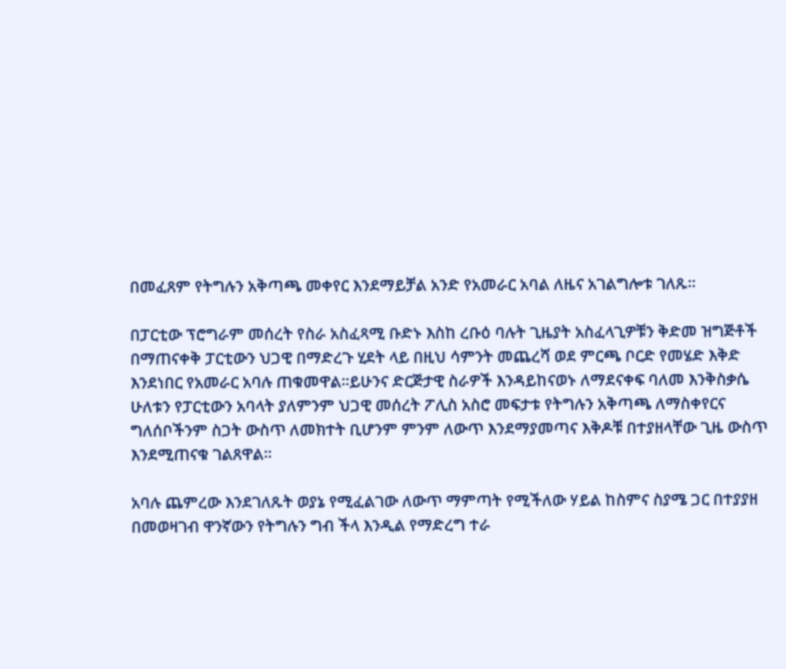በመፈጸም የትግሉን አቅጣጫ መቀየር እንደማይቻል አንድ የአመራር አባል ለዜና አገልግሎቱ ገለጹ፡፡

በፓርቲው ፕሮግራም መሰረት የስራ አስፈጻሚ ቡድኑ እስከ ረቡዕ ባሉት ጊዜያት አስፈላጊዎቹን ቅድመ ዝግጅቶች በማጠናቀቅ ፓርቲውን ህጋዊ በማድረጉ ሂደት ላይ በዚህ ሳምንት መጨረሻ ወደ ምርጫ ቦርድ የመሄድ እቅድ እንደነበር የአመራር አባሉ ጠቁመዋል፡፡ይሁንና ድርጅታዊ ስራዎች እንዳይከናወኑ ለማደናቀፍ ባለመ እንቅስቃሴ ሁለቱን የፓርቲውን አባላት ያለምንም ህጋዊ መሰረት ፖሊስ አስሮ መፍታቱ የትግሉን አቅጣጫ ለማስቀየርና ግለሰቦችንም ስጋት ውስጥ ለመክተት ቢሆንም ምንም ለውጥ እንደማያመጣና እቅዶቹ በተያዘላቸው ጊዜ ውስጥ እንደሚጠናቁ ገልጸዋል፡፡

አባሉ ጨምረው እንደገለጹት ወያኔ የሚፈልገው ለውጥ ማምጣት የሚችለው ሃይል ከስምና ስያሜ ጋር በተያያዘ በመወዛገብ ዋንኛውን የትግሉን ግብ ችላ እንዲል የማድረግ ተራ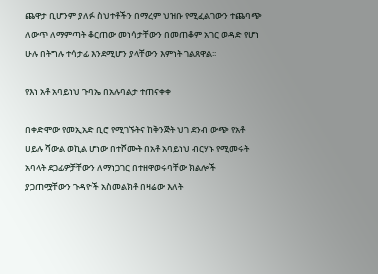ጨዋታ ቢሆንም ያለፉ ስህተቶችን በማረም ህዝቡ የሚፈልገውን ተጨባጭ ለውጥ ለማምጣት ቆርጠው መነሳታቸውን በመጠቆም አገር ወዳድ የሆነ ሁሉ በትግሉ ተሳታፊ እንደሚሆን ያላቸውን እምነት ገልጸዋል፡፡

የእነ አቶ አባይነህ ጉባኤ በአሉባልታ ተጠናቀቀ

በቀድሞው የመኢአድ ቢሮ የሚገኙትና ከቅንጅት ህገ ደንብ ውጭ የአቶ ሀይሉ ሻውል ወኪል ሆነው በተሾሙት በአቶ አባይነህ ብርሃኑ የሚመሩት አባላት ደጋፊዎቻቸውን ለማነጋገር በተዘዋወሩባቸው ክልሎች ያጋጠሟቸውን ጉዳዮች አስመልክቶ በዛሬው እለት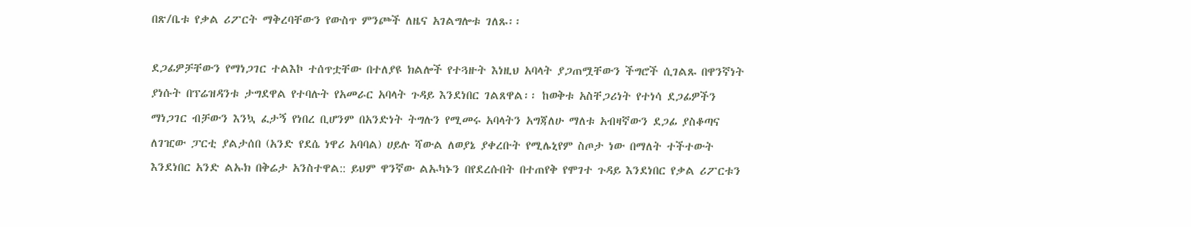በጽ/ቤቱ የቃል ሪፖርት ማቅረባቸውን የውስጥ ምንጮች ለዜና አገልግሎቱ ገለጹ፡፡

ደጋፊዎቻቸውን የማነጋገር ተልእኮ ተሰጥቷቸው በተለያዩ ክልሎች የተጓዙት እነዚህ አባላት ያጋጠሟቸውን ችግሮች ሲገልጹ በዋንኛነት ያነሱት በፕሬዝዳንቱ ታግደዋል የተባሉት የአመራር አባላት ጉዳይ እንደነበር ገልጸዋል፡፡ ከወቅቱ አስቸጋሪነት የተነሳ ደጋፊዎችን ማነጋገር ብቻውን እንኳ ፈታኝ የነበረ ቢሆንም በአንድነት ትግሉን የሚመሩ አባላትን አግጃለሁ ማለቱ አብዛኛውን ደጋፊ ያስቆጣና ለገዢው ፓርቲ ያልታሰበ (አንድ የደሴ ነዋሪ አባባል) ሀይሉ ሻውል ለወያኔ ያቀረቡት የሚሌኒየም ስጦታ ነው በማለት ተችተውት እንደነበር አንድ ልኡክ በቅሬታ አንስተዋል:: ይህም ዋንኛው ልኡካኑን በየደረሱበት በተጠየቅ የሞገተ ጉዳይ እንደነበር የቃል ሪፖርቱን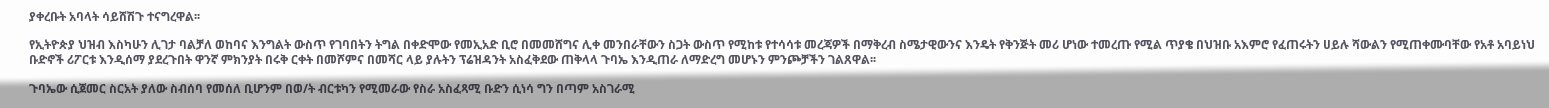ያቀረቡት አባላት ሳይሸሽጉ ተናግረዋል፡፡

የኢትዮጵያ ህዝብ እስካሁን ሊገታ ባልቻለ ወከባና እንግልት ውስጥ የገባበትን ትግል በቀድሞው የመኢአድ ቢሮ በመመሸግና ሊቀ መንበራቸውን ስጋት ውስጥ የሚከቱ የተሳሳቱ መረጃዎች በማቅረብ ስሜታዊውንና እንዴት የቅንጅት መሪ ሆነው ተመረጡ የሚል ጥያቄ በህዝቡ አእምሮ የፈጠሩትን ሀይሉ ሻውልን የሚጠቀሙባቸው የአቶ አባይነህ ቡድኖች ሪፖርቱ እንዲሰማ ያደረጉበት ዋንኛ ምክንያት በሩቅ ርቀት በመሾምና በመሻር ላይ ያሉትን ፕሬዝዳንት አስፈቅደው ጠቅላላ ጉባኤ እንዲጠራ ለማድረግ መሆኑን ምንጮቻችን ገልጸዋል፡፡

ጉባኤው ሲጀመር ስርአት ያለው ስብሰባ የመሰለ ቢሆንም በወ/ት ብርቱካን የሚመራው የስራ አስፈጻሚ ቡድን ሲነሳ ግን በጣም አስገራሚ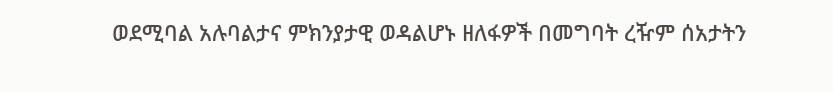ወደሚባል አሉባልታና ምክንያታዊ ወዳልሆኑ ዘለፋዎች በመግባት ረዥም ሰአታትን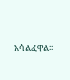አሳልፈዋል፡፡